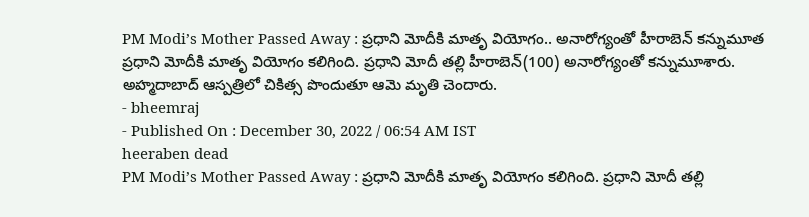PM Modi’s Mother Passed Away : ప్రధాని మోదీకి మాతృ వియోగం.. అనారోగ్యంతో హీరాబెన్ కన్నుమూత
ప్రధాని మోదీకి మాతృ వియోగం కలిగింది. ప్రధాని మోదీ తల్లి హీరాబెన్(100) అనారోగ్యంతో కన్నుమూశారు. అహ్మదాబాద్ ఆస్పత్రిలో చికిత్స పొందుతూ ఆమె మృతి చెందారు.
- bheemraj
- Published On : December 30, 2022 / 06:54 AM IST
heeraben dead
PM Modi’s Mother Passed Away : ప్రధాని మోదీకి మాతృ వియోగం కలిగింది. ప్రధాని మోదీ తల్లి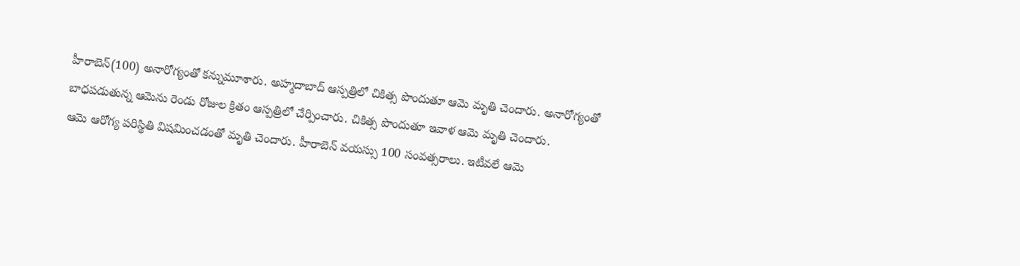హీరాబెన్(100) అనారోగ్యంతో కన్నుమూశారు. అహ్మదాబాద్ ఆస్పత్రిలో చికిత్స పొందుతూ ఆమె మృతి చెందారు. అనారోగ్యంతో బాధపడుతున్న ఆమెను రెండు రోజుల క్రితం ఆస్పత్రిలో చేర్పించారు. చికిత్స పొందుతూ ఇవాళ ఆమె మృతి చెందారు.
ఆమె ఆరోగ్య పరిస్థితి విషమించడంతో మృతి చెందారు. హీరాబెన్ వయస్సు 100 సంవత్సరాలు. ఇటీవలే ఆమె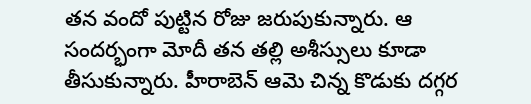తన వందో పుట్టిన రోజు జరుపుకున్నారు. ఆ సందర్భంగా మోదీ తన తల్లి అశీస్సులు కూడా తీసుకున్నారు. హీరాబెన్ ఆమె చిన్న కొడుకు దగ్గర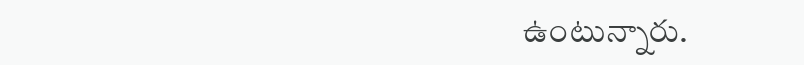ఉంటున్నారు.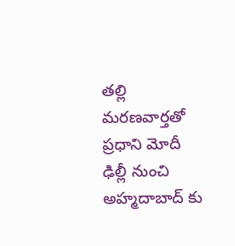తల్లి మరణవార్తతో ప్రధాని మోదీ ఢిల్లీ నుంచి అహ్మదాబాద్ కు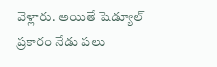వెళ్లారు. అయితే షెడ్యూల్ ప్రకారం నేడు పలు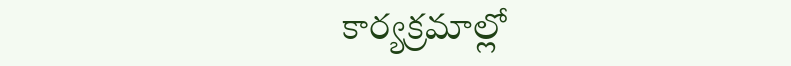కార్యక్రమాల్లో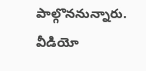పాల్గొననున్నారు. వీడియో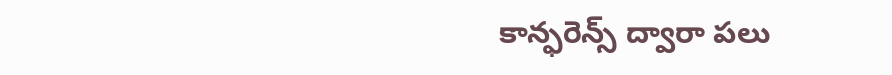కాన్ఫరెన్స్ ద్వారా పలు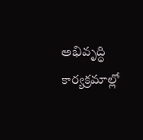అభివృద్ధి కార్యక్రమాల్లో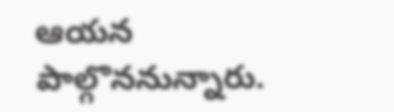ఆయన పాల్గొననున్నారు.